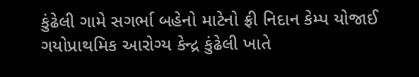કુંઢેલી ગામે સગર્ભા બહેનો માટેનો ફ્રી નિદાન કેમ્પ યોજાઈ ગયોપ્રાથમિક આરોગ્ય કેન્દ્ર કુંઢેલી ખાતે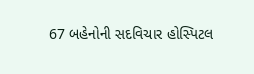67 બહેનોની સદવિચાર હોસ્પિટલ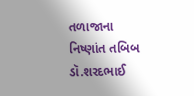તળાજાના નિષ્ણાંત તબિબ ડૉ.શરદભાઈ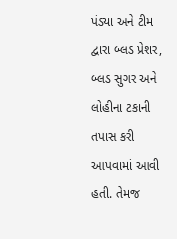પંડ્યા અને ટીમ દ્વારા બ્લડ પ્રેશર, બ્લડ સુગર અને લોહીના ટકાની તપાસ કરી આપવામાં આવી હતી. તેમજ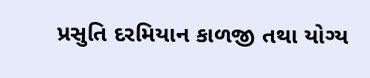પ્રસુતિ દરમિયાન કાળજી તથા યોગ્ય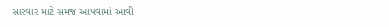સારવાર માટે સમજ આપવામાં આવી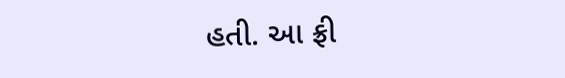હતી. આ ફ્રી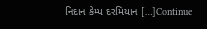નિદાન કેમ્પ દરમિયાન […]Continue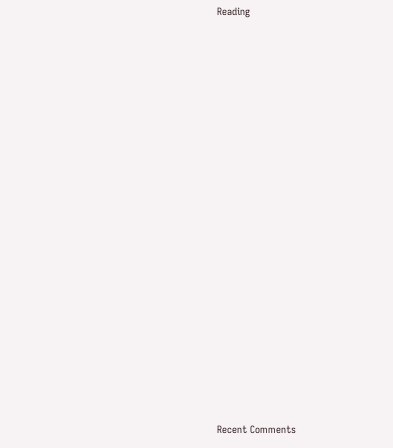Reading


















Recent Comments